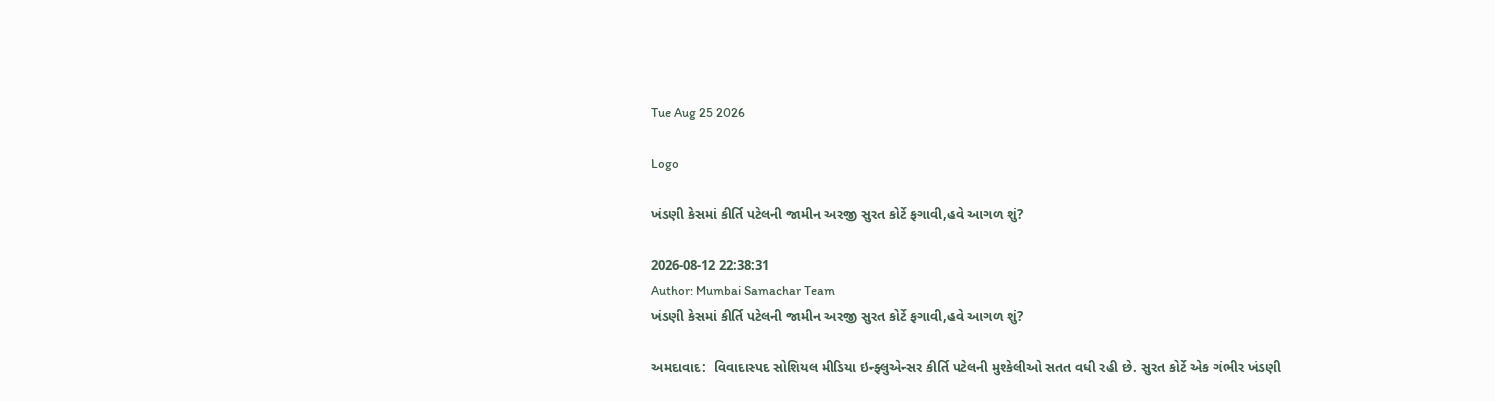Tue Aug 25 2026

Logo

ખંડણી કેસમાં કીર્તિ પટેલની જામીન અરજી સુરત કોર્ટે ફગાવી,હવે આગળ શું?

2026-08-12 22:38:31
Author: Mumbai Samachar Team
ખંડણી કેસમાં કીર્તિ પટેલની જામીન અરજી સુરત કોર્ટે ફગાવી,હવે આગળ શું?

અમદાવાદ:  વિવાદાસ્પદ સોશિયલ મીડિયા ઇન્ફ્લુએન્સર કીર્તિ પટેલની મુશ્કેલીઓ સતત વધી રહી છે. સુરત કોર્ટે એક ગંભીર ખંડણી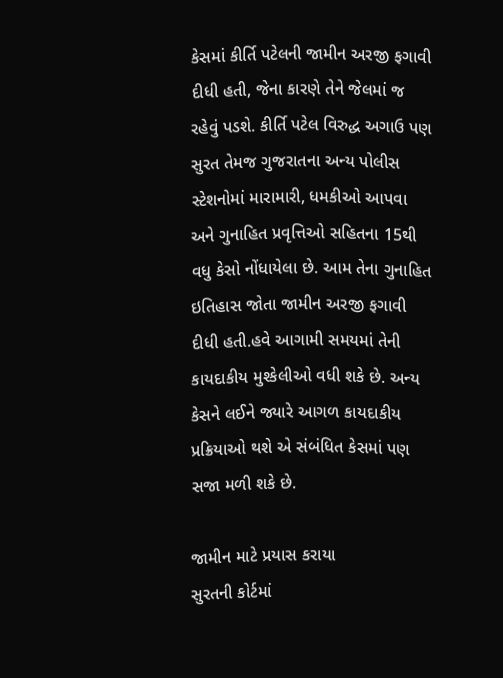કેસમાં કીર્તિ પટેલની જામીન અરજી ફગાવી દીધી હતી, જેના કારણે તેને જેલમાં જ રહેવું પડશે. કીર્તિ પટેલ વિરુદ્ધ અગાઉ પણ સુરત તેમજ ગુજરાતના અન્ય પોલીસ સ્ટેશનોમાં મારામારી, ધમકીઓ આપવા અને ગુનાહિત પ્રવૃત્તિઓ સહિતના 15થી વધુ કેસો નોંધાયેલા છે. આમ તેના ગુનાહિત ઇતિહાસ જોતા જામીન અરજી ફગાવી દીધી હતી.હવે આગામી સમયમાં તેની કાયદાકીય મુશ્કેલીઓ વધી શકે છે. અન્ય કેસને લઈને જ્યારે આગળ કાયદાકીય પ્રક્રિયાઓ થશે એ સંબંધિત કેસમાં પણ સજા મળી શકે છે.

જામીન માટે પ્રયાસ કરાયા
સુરતની કોર્ટમાં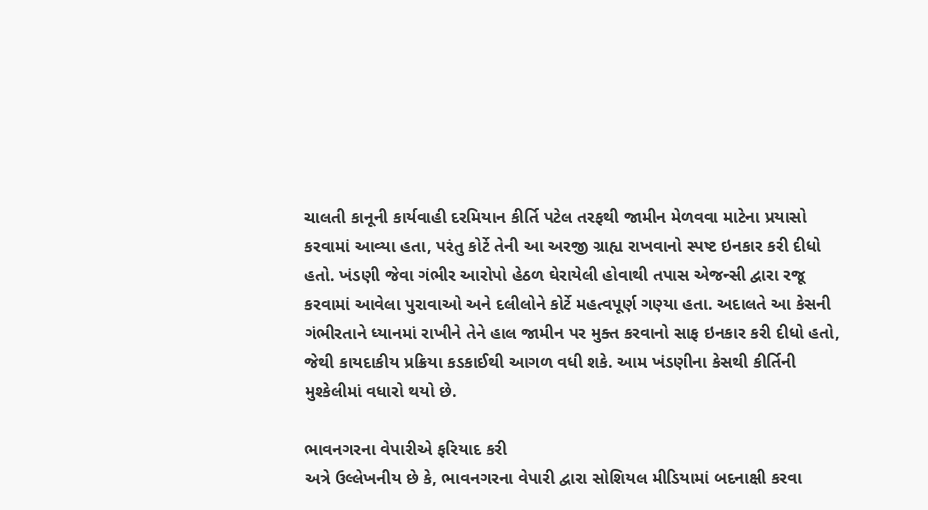ચાલતી કાનૂની કાર્યવાહી દરમિયાન કીર્તિ પટેલ તરફથી જામીન મેળવવા માટેના પ્રયાસો કરવામાં આવ્યા હતા, પરંતુ કોર્ટે તેની આ અરજી ગ્રાહ્ય રાખવાનો સ્પષ્ટ ઇનકાર કરી દીધો હતો. ખંડણી જેવા ગંભીર આરોપો હેઠળ ઘેરાયેલી હોવાથી તપાસ એજન્સી દ્વારા રજૂ કરવામાં આવેલા પુરાવાઓ અને દલીલોને કોર્ટે મહત્વપૂર્ણ ગણ્યા હતા. અદાલતે આ કેસની ગંભીરતાને ધ્યાનમાં રાખીને તેને હાલ જામીન પર મુક્ત કરવાનો સાફ ઇનકાર કરી દીધો હતો, જેથી કાયદાકીય પ્રક્રિયા કડકાઈથી આગળ વધી શકે. આમ ખંડણીના કેસથી કીર્તિની મુશ્કેલીમાં વધારો થયો છે.

ભાવનગરના વેપારીએ ફરિયાદ કરી
અત્રે ઉલ્લેખનીય છે કે, ભાવનગરના વેપારી દ્વારા સોશિયલ મીડિયામાં બદનાક્ષી કરવા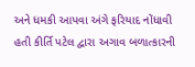અને ધમકી આપવા અંગે ફરિયાદ નોંધાવી હતી કીર્તિ પટેલ દ્વારા અગાવ બળાત્કારની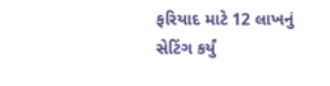ફરિયાદ માટે 12 લાખનું સેટિંગ કર્યું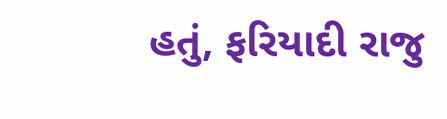હતું, ફરિયાદી રાજુ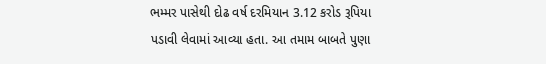ભમ્મર પાસેથી દોઢ વર્ષ દરમિયાન 3.12 કરોડ રૂપિયા પડાવી લેવામાં આવ્યા હતા. આ તમામ બાબતે પુણા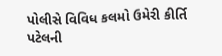પોલીસે વિવિધ કલમો ઉમેરી કીર્તિ પટેલની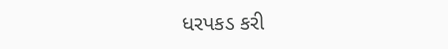ધરપકડ કરી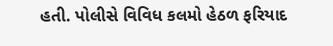હતી. પોલીસે વિવિધ કલમો હેઠળ ફરિયાદ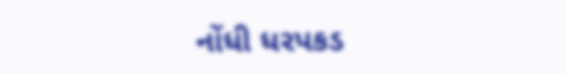નોંધી ધરપકડ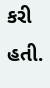કરી હતી.